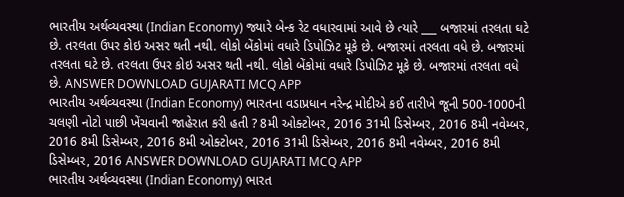ભારતીય અર્થવ્યવસ્થા (Indian Economy) જ્યારે બેન્ક રેટ વધારવામાં આવે છે ત્યારે ___ બજારમાં તરલતા ઘટે છે. તરલતા ઉપર કોઇ અસર થતી નથી. લોકો બેંકોમાં વધારે ડિપોઝિટ મૂકે છે. બજારમાં તરલતા વધે છે. બજારમાં તરલતા ઘટે છે. તરલતા ઉપર કોઇ અસર થતી નથી. લોકો બેંકોમાં વધારે ડિપોઝિટ મૂકે છે. બજારમાં તરલતા વધે છે. ANSWER DOWNLOAD GUJARATI MCQ APP
ભારતીય અર્થવ્યવસ્થા (Indian Economy) ભારતના વડાપ્રધાન નરેન્દ્ર મોદીએ કઈ તારીખે જૂની 500-1000ની ચલણી નોટો પાછી ખેંચવાની જાહેરાત કરી હતી ? 8મી ઓક્ટોબર, 2016 31મી ડિસેમ્બર, 2016 8મી નવેમ્બર, 2016 8મી ડિસેમ્બર, 2016 8મી ઓક્ટોબર, 2016 31મી ડિસેમ્બર, 2016 8મી નવેમ્બર, 2016 8મી ડિસેમ્બર, 2016 ANSWER DOWNLOAD GUJARATI MCQ APP
ભારતીય અર્થવ્યવસ્થા (Indian Economy) ભારત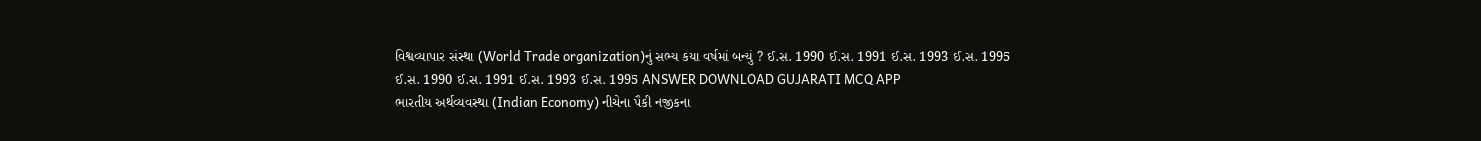વિશ્વવ્યાપાર સંસ્થા (World Trade organization)નું સભ્ય કયા વર્ષમાં બન્યું ? ઈ.સ. 1990 ઈ.સ. 1991 ઈ.સ. 1993 ઈ.સ. 1995 ઈ.સ. 1990 ઈ.સ. 1991 ઈ.સ. 1993 ઈ.સ. 1995 ANSWER DOWNLOAD GUJARATI MCQ APP
ભારતીય અર્થવ્યવસ્થા (Indian Economy) નીચેના પૈકી નજીકના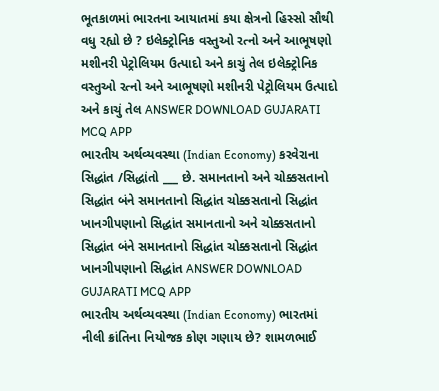ભૂતકાળમાં ભારતના આયાતમાં કયા ક્ષેત્રનો હિસ્સો સૌથી વધુ રહ્યો છે ? ઇલેક્ટ્રોનિક વસ્તુઓ રત્નો અને આભૂષણો મશીનરી પેટ્રોલિયમ ઉત્પાદો અને કાચું તેલ ઇલેક્ટ્રોનિક વસ્તુઓ રત્નો અને આભૂષણો મશીનરી પેટ્રોલિયમ ઉત્પાદો અને કાચું તેલ ANSWER DOWNLOAD GUJARATI MCQ APP
ભારતીય અર્થવ્યવસ્થા (Indian Economy) કરવેરાના સિદ્ધાંત /સિદ્ધાંતો ___ છે. સમાનતાનો અને ચોક્કસતાનો સિદ્ધાંત બંને સમાનતાનો સિદ્ધાંત ચોક્કસતાનો સિદ્ધાંત ખાનગીપણાનો સિદ્ધાંત સમાનતાનો અને ચોક્કસતાનો સિદ્ધાંત બંને સમાનતાનો સિદ્ધાંત ચોક્કસતાનો સિદ્ધાંત ખાનગીપણાનો સિદ્ધાંત ANSWER DOWNLOAD GUJARATI MCQ APP
ભારતીય અર્થવ્યવસ્થા (Indian Economy) ભારતમાં નીલી ક્રાંતિના નિયોજક કોણ ગણાય છે? શામળભાઈ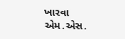ખારવા એમ.એસ.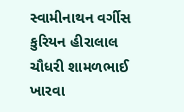સ્વામીનાથન વર્ગીસ કુરિયન હીરાલાલ ચૌધરી શામળભાઈ ખારવા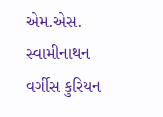એમ.એસ. સ્વામીનાથન વર્ગીસ કુરિયન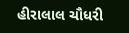હીરાલાલ ચૌધરી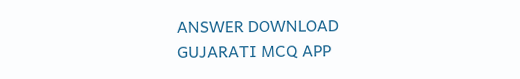ANSWER DOWNLOAD GUJARATI MCQ APP